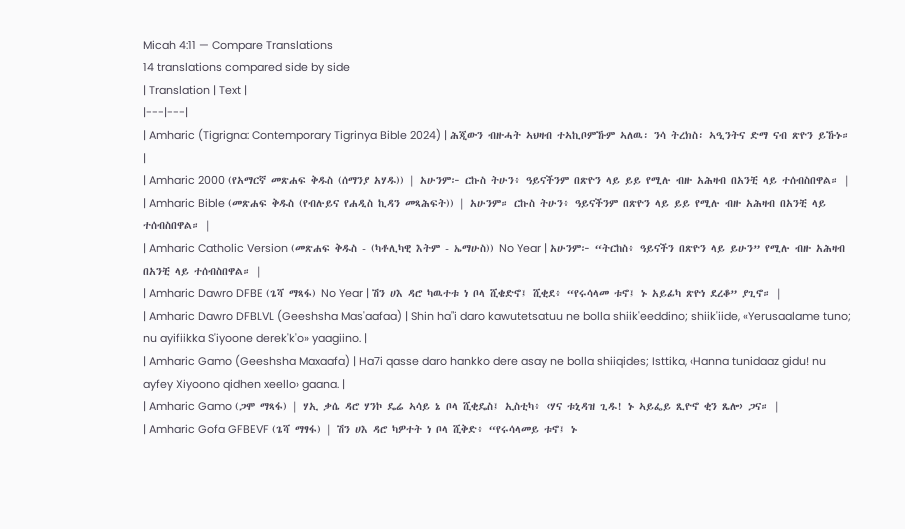Micah 4:11 — Compare Translations
14 translations compared side by side
| Translation | Text |
|---|---|
| Amharic (Tigrigna: Contemporary Tigrinya Bible 2024) | ሕጂውን ብዙሓት ኣህዛብ ተኣኪቦምኹም ኣለዉ፡ ንሳ ትረክስ፡ ኣዒንትና ድማ ናብ ጽዮን ይኹኑ። |
| Amharic 2000 (የአማርኛ መጽሐፍ ቅዱስ (ሰማንያ አሃዱ)) | አሁንም፦ ርኩስ ትሁን፥ ዓይናችንም በጽዮን ላይ ይይ የሚሉ ብዙ አሕዛብ በአንቺ ላይ ተሰብስበዋል። |
| Amharic Bible (መጽሐፍ ቅዱስ (የብሉይና የሐዲስ ኪዳን መጻሕፍት)) | አሁንም። ርኩስ ትሁን፥ ዓይናችንም በጽዮን ላይ ይይ የሚሉ ብዙ አሕዛብ በአንቺ ላይ ተሰብስበዋል። |
| Amharic Catholic Version (መጽሐፍ ቅዱስ - (ካቶሊካዊ እትም - ኤማሁስ)) No Year | አሁንም፦ “ትርከስ፥ ዓይናችን በጽዮን ላይ ይሁን” የሚሉ ብዙ አሕዛብ በአንቺ ላይ ተሰብስበዋል። |
| Amharic Dawro DFBE (ጌሻ ማጻፋ) No Year | ሽን ሀእ ዳሮ ካዉተቱ ነ ቦላ ሺቄድኖ፤ ሺቂደ፥ “የሩሳላመ ቱኖ፤ ኑ አይፊካ ጽዮነ ደረቆ” ያጊኖ። |
| Amharic Dawro DFBLVL (Geeshsha Mas'aafaa) | Shin ha"i daro kawutetsatuu ne bolla shiik'eeddino; shiik'iide, «Yerusaalame tuno; nu ayifiikka S'iyoone derek'k'o» yaagiino. |
| Amharic Gamo (Geeshsha Maxaafa) | Ha7i qasse daro hankko dere asay ne bolla shiiqides; Isttika, ‹Hanna tunidaaz gidu! nu ayfey Xiyoono qidhen xeello› gaana. |
| Amharic Gamo (ጋሞ ማጻፋ) | ሃኢ ቃሴ ዳሮ ሃንኮ ዴሬ ኣሳይ ኔ ቦላ ሺቂዴስ፤ ኢስቲካ፥ ‹ሃና ቱኒዳዝ ጊዱ! ኑ ኣይፌይ ጺዮኖ ቂን ጼሎ› ጋና። |
| Amharic Gofa GFBEVF (ጌሻ ማፃፋ) | ሽን ሀእ ዳሮ ካዎተት ነ ቦላ ሺቅድ፥ “የሩሳላመይ ቱኖ፤ ኑ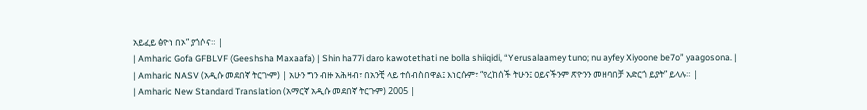አይፈይ ፅዮነ በኦ” ያጎሶና። |
| Amharic Gofa GFBLVF (Geeshsha Maxaafa) | Shin ha77i daro kawotethati ne bolla shiiqidi, “Yerusalaamey tuno; nu ayfey Xiyoone be7o” yaagosona. |
| Amharic NASV (አዲሱ መደበኛ ትርጒም) | አሁን ግን ብዙ አሕዛብ፣ በአንቺ ላይ ተሰብስበዋል፤ እነርሱም፣ “የረከሰች ትሁን፤ ዐይናችንም ጽዮንን መዘባበቻ አድርጎ ይያት” ይላሉ። |
| Amharic New Standard Translation (አማርኛ አዲሱ መደበኛ ትርጉም) 2005 |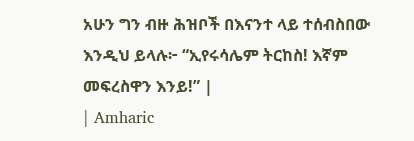አሁን ግን ብዙ ሕዝቦች በእናንተ ላይ ተሰብስበው እንዲህ ይላሉ፦ “ኢየሩሳሌም ትርከስ! እኛም መፍረስዋን እንይ!” |
| Amharic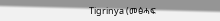Tigrinya (መፅሓፍ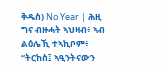ቅዱስ) No Year | ሕዚ ግና ብዙሓት ኣህዛብ፥ ኣብ ልዕሌኺ ተኣኪቦም፥ “ትርከስ፤ ኣዒንትናውን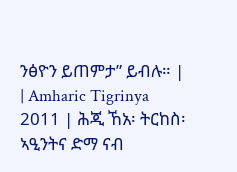ንፅዮን ይጠምታ” ይብሉ። |
| Amharic Tigrinya 2011 | ሕጂ ኸአ፡ ትርከስ፡ ኣዒንትና ድማ ናብ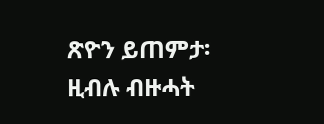ጽዮን ይጠምታ፡ ዚብሉ ብዙሓት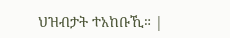ህዝብታት ተአከቡኺ። |